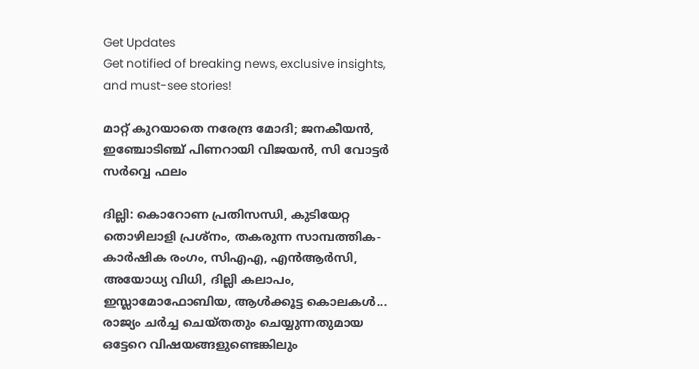Get Updates
Get notified of breaking news, exclusive insights, and must-see stories!

മാറ്റ് കുറയാതെ നരേന്ദ്ര മോദി; ജനകീയന്‍, ഇഞ്ചോടിഞ്ച് പിണറായി വിജയന്‍, സി വോട്ടര്‍ സര്‍വ്വെ ഫലം

ദില്ലി: കൊറോണ പ്രതിസന്ധി, കുടിയേറ്റ തൊഴിലാളി പ്രശ്‌നം, തകരുന്ന സാമ്പത്തിക-കാര്‍ഷിക രംഗം, സിഎഎ, എന്‍ആര്‍സി, അയോധ്യ വിധി, ദില്ലി കലാപം, ഇസ്ലാമോഫോബിയ, ആള്‍ക്കൂട്ട കൊലകള്‍... രാജ്യം ചര്‍ച്ച ചെയ്തതും ചെയ്യുന്നതുമായ ഒട്ടേറെ വിഷയങ്ങളുണ്ടെങ്കിലും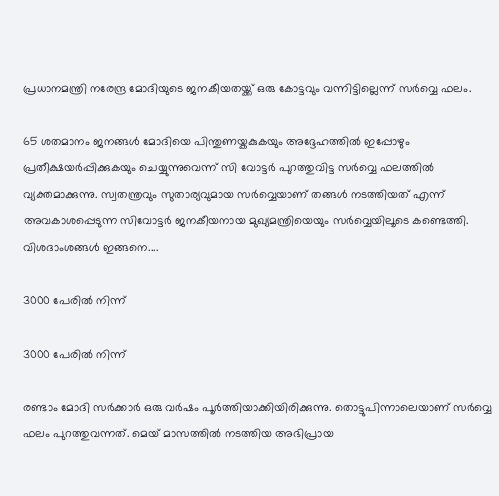പ്രധാനമന്ത്രി നരേന്ദ്ര മോദിയുടെ ജനകീയതയ്ക്ക് ഒരു കോട്ടവും വന്നിട്ടില്ലെന്ന് സര്‍വ്വെ ഫലം.

65 ശതമാനം ജനങ്ങള്‍ മോദിയെ പിന്തുണയ്കകുകയും അദ്ദേഹത്തില്‍ ഇപ്പോഴും പ്രതീക്ഷയര്‍പ്പിക്കുകയും ചെയ്യുന്നുവെന്ന് സി വോട്ടര്‍ പുറത്തുവിട്ട സര്‍വ്വെ ഫലത്തില്‍ വ്യക്തമാക്കുന്നു. സ്വതന്ത്രവും സുതാര്യവുമായ സര്‍വ്വെയാണ് തങ്ങള്‍ നടത്തിയത് എന്ന് അവകാശപ്പെടുന്ന സിവോട്ടര്‍ ജനകീയനായ മുഖ്യമന്ത്രിയെയും സര്‍വ്വെയിലൂടെ കണ്ടെത്തി. വിശദാംശങ്ങള്‍ ഇങ്ങനെ....

3000 പേരില്‍ നിന്ന്

3000 പേരില്‍ നിന്ന്

രണ്ടാം മോദി സര്‍ക്കാര്‍ ഒരു വര്‍ഷം പൂര്‍ത്തിയാക്കിയിരിക്കുന്നു. തൊട്ടുപിന്നാലെയാണ് സര്‍വ്വെ ഫലം പുറത്തുവന്നത്. മെയ് മാസത്തില്‍ നടത്തിയ അഭിപ്രായ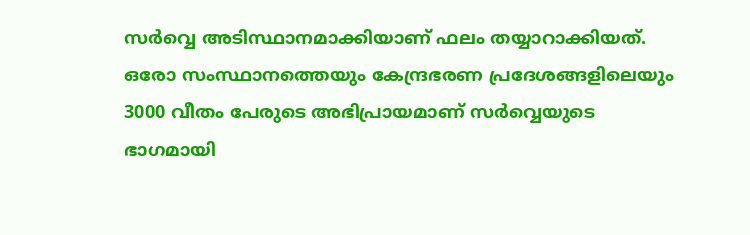സര്‍വ്വെ അടിസ്ഥാനമാക്കിയാണ് ഫലം തയ്യാറാക്കിയത്. ഒരോ സംസ്ഥാനത്തെയും കേന്ദ്രഭരണ പ്രദേശങ്ങളിലെയും 3000 വീതം പേരുടെ അഭിപ്രായമാണ് സര്‍വ്വെയുടെ ഭാഗമായി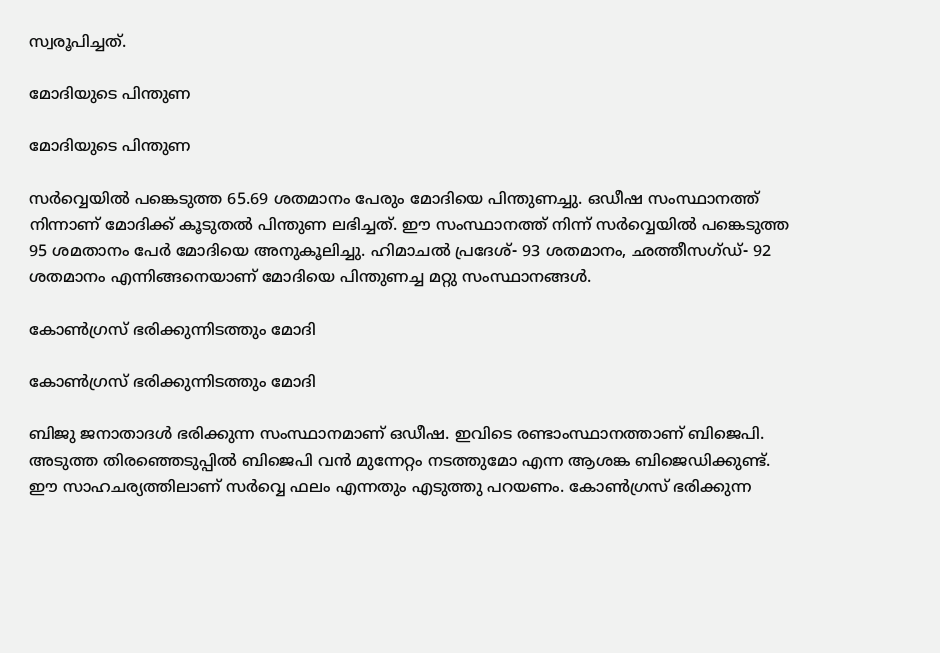സ്വരൂപിച്ചത്.

മോദിയുടെ പിന്തുണ

മോദിയുടെ പിന്തുണ

സര്‍വ്വെയില്‍ പങ്കെടുത്ത 65.69 ശതമാനം പേരും മോദിയെ പിന്തുണച്ചു. ഒഡീഷ സംസ്ഥാനത്ത് നിന്നാണ് മോദിക്ക് കൂടുതല്‍ പിന്തുണ ലഭിച്ചത്. ഈ സംസ്ഥാനത്ത് നിന്ന് സര്‍വ്വെയില്‍ പങ്കെടുത്ത 95 ശമതാനം പേര്‍ മോദിയെ അനുകൂലിച്ചു. ഹിമാചല്‍ പ്രദേശ്- 93 ശതമാനം, ഛത്തീസഗ്ഡ്- 92 ശതമാനം എന്നിങ്ങനെയാണ് മോദിയെ പിന്തുണച്ച മറ്റു സംസ്ഥാനങ്ങള്‍.

കോണ്‍ഗ്രസ് ഭരിക്കുന്നിടത്തും മോദി

കോണ്‍ഗ്രസ് ഭരിക്കുന്നിടത്തും മോദി

ബിജു ജനാതാദള്‍ ഭരിക്കുന്ന സംസ്ഥാനമാണ് ഒഡീഷ. ഇവിടെ രണ്ടാംസ്ഥാനത്താണ് ബിജെപി. അടുത്ത തിരഞ്ഞെടുപ്പില്‍ ബിജെപി വന്‍ മുന്നേറ്റം നടത്തുമോ എന്ന ആശങ്ക ബിജെഡിക്കുണ്ട്. ഈ സാഹചര്യത്തിലാണ് സര്‍വ്വെ ഫലം എന്നതും എടുത്തു പറയണം. കോണ്‍ഗ്രസ് ഭരിക്കുന്ന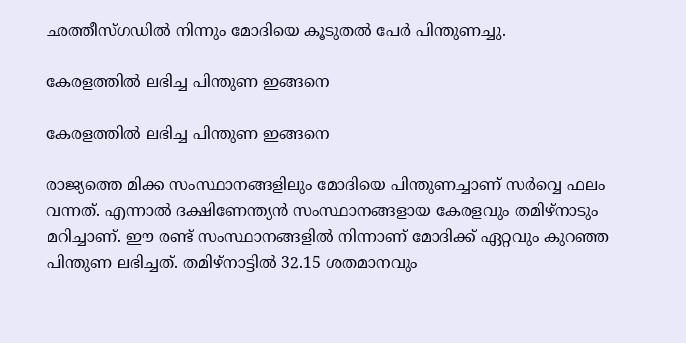ഛത്തീസ്ഗഡില്‍ നിന്നും മോദിയെ കൂടുതല്‍ പേര്‍ പിന്തുണച്ചു.

കേരളത്തില്‍ ലഭിച്ച പിന്തുണ ഇങ്ങനെ

കേരളത്തില്‍ ലഭിച്ച പിന്തുണ ഇങ്ങനെ

രാജ്യത്തെ മിക്ക സംസ്ഥാനങ്ങളിലും മോദിയെ പിന്തുണച്ചാണ് സര്‍വ്വെ ഫലം വന്നത്. എന്നാല്‍ ദക്ഷിണേന്ത്യന്‍ സംസ്ഥാനങ്ങളായ കേരളവും തമിഴ്‌നാടും മറിച്ചാണ്. ഈ രണ്ട് സംസ്ഥാനങ്ങളില്‍ നിന്നാണ് മോദിക്ക് ഏറ്റവും കുറഞ്ഞ പിന്തുണ ലഭിച്ചത്. തമിഴ്‌നാട്ടില്‍ 32.15 ശതമാനവും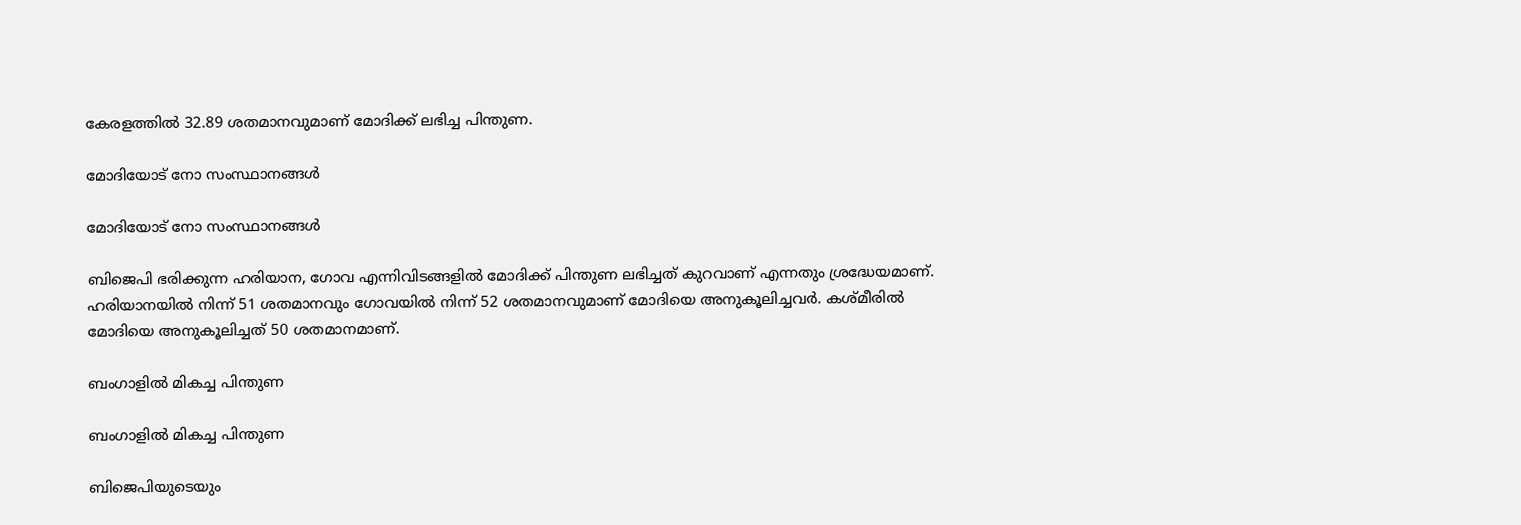കേരളത്തില്‍ 32.89 ശതമാനവുമാണ് മോദിക്ക് ലഭിച്ച പിന്തുണ.

മോദിയോട് നോ സംസ്ഥാനങ്ങള്‍

മോദിയോട് നോ സംസ്ഥാനങ്ങള്‍

ബിജെപി ഭരിക്കുന്ന ഹരിയാന, ഗോവ എന്നിവിടങ്ങളില്‍ മോദിക്ക് പിന്തുണ ലഭിച്ചത് കുറവാണ് എന്നതും ശ്രദ്ധേയമാണ്. ഹരിയാനയില്‍ നിന്ന് 51 ശതമാനവും ഗോവയില്‍ നിന്ന് 52 ശതമാനവുമാണ് മോദിയെ അനുകൂലിച്ചവര്‍. കശ്മീരില്‍ മോദിയെ അനുകൂലിച്ചത് 50 ശതമാനമാണ്.

ബംഗാളില്‍ മികച്ച പിന്തുണ

ബംഗാളില്‍ മികച്ച പിന്തുണ

ബിജെപിയുടെയും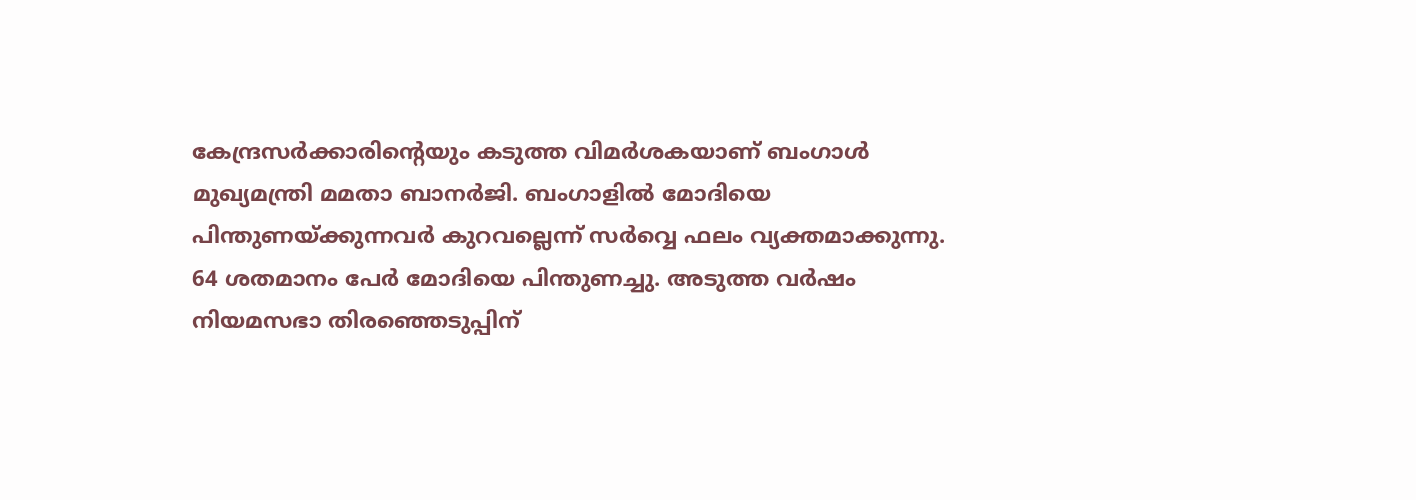കേന്ദ്രസര്‍ക്കാരിന്റെയും കടുത്ത വിമര്‍ശകയാണ് ബംഗാള്‍ മുഖ്യമന്ത്രി മമതാ ബാനര്‍ജി. ബംഗാളില്‍ മോദിയെ പിന്തുണയ്ക്കുന്നവര്‍ കുറവല്ലെന്ന് സര്‍വ്വെ ഫലം വ്യക്തമാക്കുന്നു. 64 ശതമാനം പേര്‍ മോദിയെ പിന്തുണച്ചു. അടുത്ത വര്‍ഷം നിയമസഭാ തിരഞ്ഞെടുപ്പിന്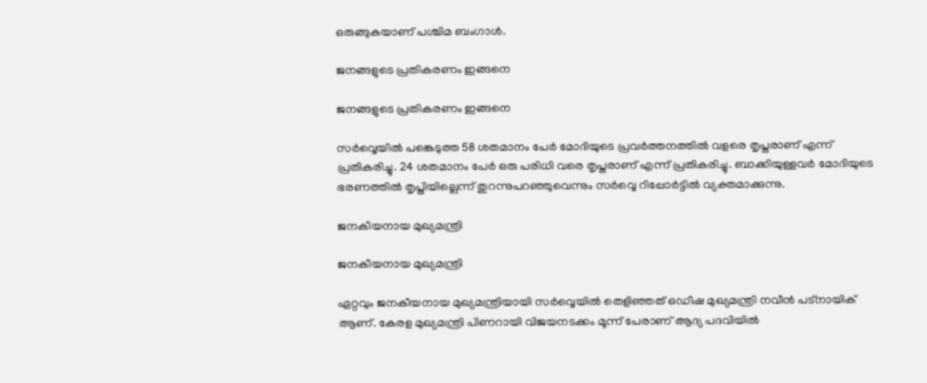ഒരുങ്ങുകയാണ് പശ്ചിമ ബംഗാള്‍.

ജനങ്ങളുടെ പ്രതികരണം ഇങ്ങനെ

ജനങ്ങളുടെ പ്രതികരണം ഇങ്ങനെ

സര്‍വ്വെയില്‍ പങ്കെടുത്ത 58 ശതമാനം പേര്‍ മോദിയുടെ പ്രവര്‍ത്തനത്തില്‍ വളരെ തൃപ്തരാണ് എന്ന് പ്രതികരിച്ചു. 24 ശതമാനം പേര്‍ ഒരു പരിധി വരെ തൃപ്തരാണ് എന്ന് പ്രതികരിച്ചു. ബാക്കിയുള്ളവര്‍ മോദിയുടെ ഭരണത്തില്‍ തൃപ്തിയില്ലെന്ന് തുറന്നുപറഞ്ഞുവെന്നും സര്‍വ്വെ റിപ്പോര്‍ട്ടില്‍ വ്യക്തമാക്കുന്നു.

ജനകീയനായ മുഖ്യമന്ത്രി

ജനകീയനായ മുഖ്യമന്ത്രി

ഏറ്റവും ജനകീയനായ മുഖ്യമന്ത്രിയായി സര്‍വ്വെയില്‍ തെളിഞ്ഞത് ഒഡീഷ മുഖ്യമന്ത്രി നവീന്‍ പട്‌നായിക് ആണ്. കേരള മുഖ്യമന്ത്രി പിണറായി വിജയനടക്കം മൂന്ന് പേരാണ് ആദ്യ പദവിയില്‍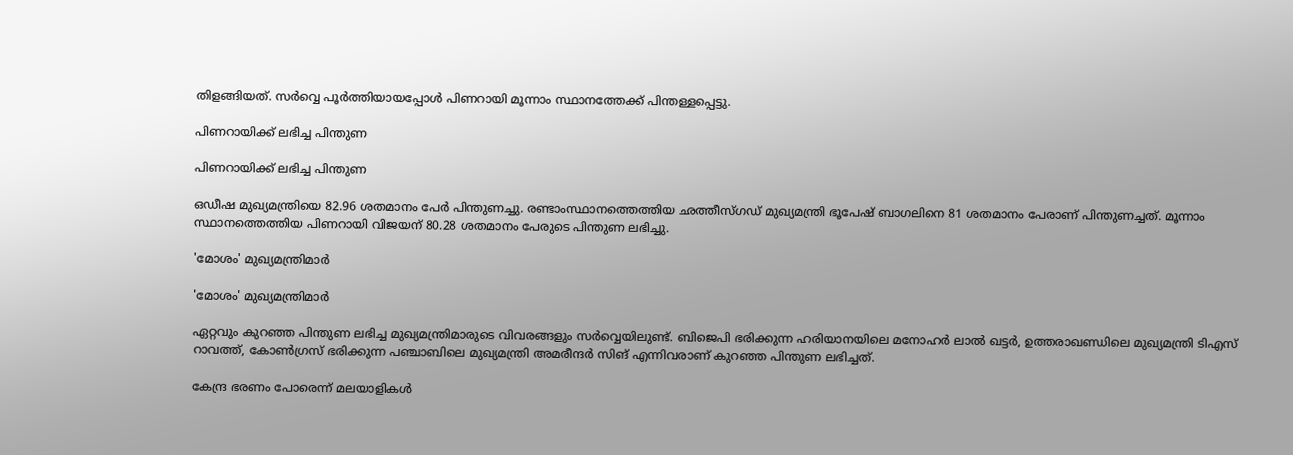തിളങ്ങിയത്. സര്‍വ്വെ പൂര്‍ത്തിയായപ്പോള്‍ പിണറായി മൂന്നാം സ്ഥാനത്തേക്ക് പിന്തള്ളപ്പെട്ടു.

പിണറായിക്ക് ലഭിച്ച പിന്തുണ

പിണറായിക്ക് ലഭിച്ച പിന്തുണ

ഒഡീഷ മുഖ്യമന്ത്രിയെ 82.96 ശതമാനം പേര്‍ പിന്തുണച്ചു. രണ്ടാംസ്ഥാനത്തെത്തിയ ഛത്തീസ്ഗഡ് മുഖ്യമന്ത്രി ഭൂപേഷ് ബാഗലിനെ 81 ശതമാനം പേരാണ് പിന്തുണച്ചത്. മൂന്നാം സ്ഥാനത്തെത്തിയ പിണറായി വിജയന് 80.28 ശതമാനം പേരുടെ പിന്തുണ ലഭിച്ചു.

'മോശം' മുഖ്യമന്ത്രിമാര്‍

'മോശം' മുഖ്യമന്ത്രിമാര്‍

ഏറ്റവും കുറഞ്ഞ പിന്തുണ ലഭിച്ച മുഖ്യമന്ത്രിമാരുടെ വിവരങ്ങളും സര്‍വ്വെയിലുണ്ട്. ബിജെപി ഭരിക്കുന്ന ഹരിയാനയിലെ മനോഹര്‍ ലാല്‍ ഖട്ടര്‍, ഉത്തരാഖണ്ഡിലെ മുഖ്യമന്ത്രി ടിഎസ് റാവത്ത്, കോണ്‍ഗ്രസ് ഭരിക്കുന്ന പഞ്ചാബിലെ മുഖ്യമന്ത്രി അമരീന്ദര്‍ സിങ് എന്നിവരാണ് കുറഞ്ഞ പിന്തുണ ലഭിച്ചത്.

കേന്ദ്ര ഭരണം പോരെന്ന് മലയാളികള്‍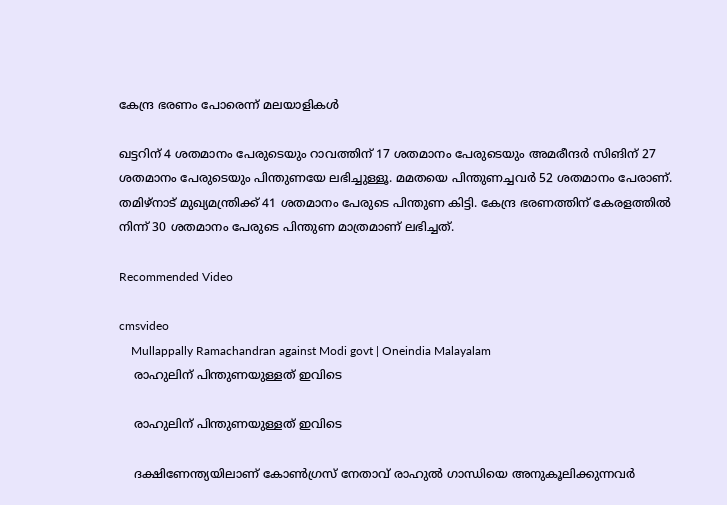കേന്ദ്ര ഭരണം പോരെന്ന് മലയാളികള്‍

ഖട്ടറിന് 4 ശതമാനം പേരുടെയും റാവത്തിന് 17 ശതമാനം പേരുടെയും അമരീന്ദര്‍ സിങിന് 27 ശതമാനം പേരുടെയും പിന്തുണയേ ലഭിച്ചുള്ളൂ. മമതയെ പിന്തുണച്ചവര്‍ 52 ശതമാനം പേരാണ്. തമിഴ്‌നാട് മുഖ്യമന്ത്രിക്ക് 41 ശതമാനം പേരുടെ പിന്തുണ കിട്ടി. കേന്ദ്ര ഭരണത്തിന് കേരളത്തില്‍ നിന്ന് 30 ശതമാനം പേരുടെ പിന്തുണ മാത്രമാണ് ലഭിച്ചത്.

Recommended Video

cmsvideo
    Mullappally Ramachandran against Modi govt | Oneindia Malayalam
    രാഹുലിന് പിന്തുണയുള്ളത് ഇവിടെ

    രാഹുലിന് പിന്തുണയുള്ളത് ഇവിടെ

    ദക്ഷിണേന്ത്യയിലാണ് കോണ്‍ഗ്രസ് നേതാവ് രാഹുല്‍ ഗാന്ധിയെ അനുകൂലിക്കുന്നവര്‍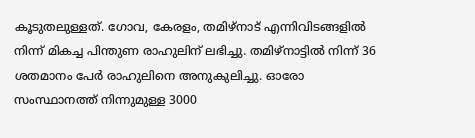കൂടുതലുള്ളത്. ഗോവ, കേരളം, തമിഴ്‌നാട് എന്നിവിടങ്ങളില്‍ നിന്ന് മികച്ച പിന്തുണ രാഹുലിന് ലഭിച്ചു. തമിഴ്‌നാട്ടില്‍ നിന്ന് 36 ശതമാനം പേര്‍ രാഹുലിനെ അനുകുലിച്ചു. ഓരോ സംസ്ഥാനത്ത് നിന്നുമുള്ള 3000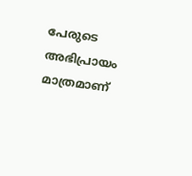പേരുടെ അഭിപ്രായം മാത്രമാണ്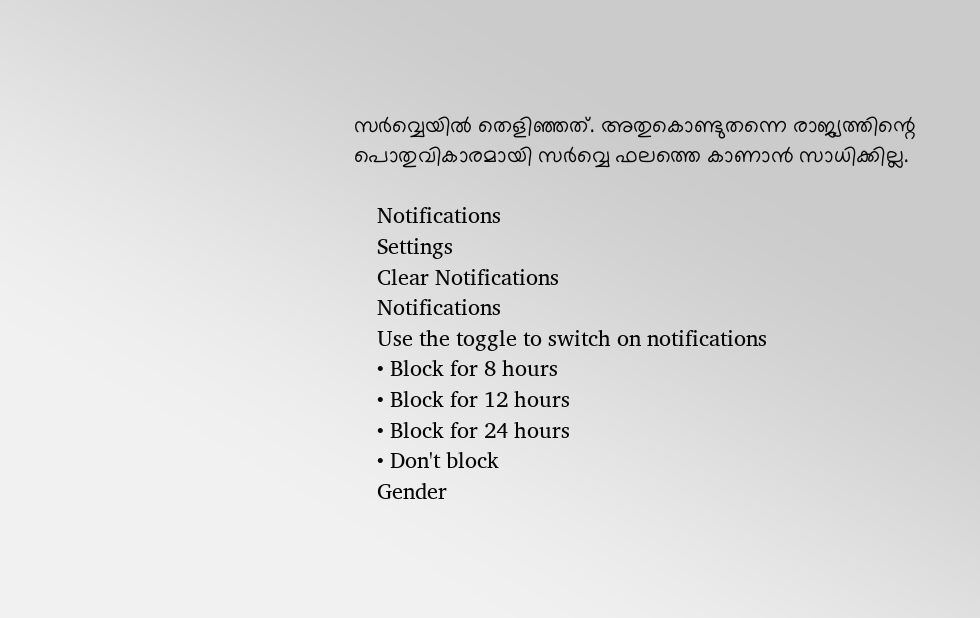സര്‍വ്വെയില്‍ തെളിഞ്ഞത്. അതുകൊണ്ടുതന്നെ രാജ്യത്തിന്റെ പൊതുവികാരമായി സര്‍വ്വെ ഫലത്തെ കാണാന്‍ സാധിക്കില്ല.

    Notifications
    Settings
    Clear Notifications
    Notifications
    Use the toggle to switch on notifications
    • Block for 8 hours
    • Block for 12 hours
    • Block for 24 hours
    • Don't block
    Gender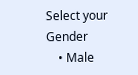Select your Gender
    • Male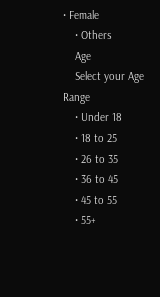• Female
    • Others
    Age
    Select your Age Range
    • Under 18
    • 18 to 25
    • 26 to 35
    • 36 to 45
    • 45 to 55
    • 55+